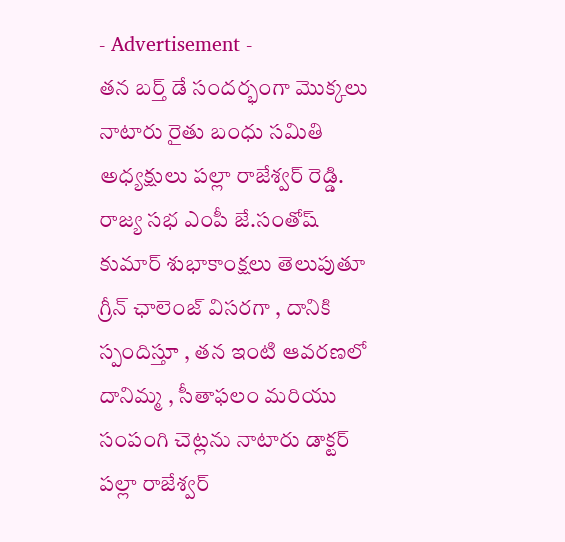- Advertisement -
తన బర్త్ డే సందర్భంగా మొక్కలు నాటారు రైతు బంధు సమితి అధ్యక్షులు పల్లా రాజేశ్వర్ రెడ్డి. రాజ్య సభ ఎంపీ జే.సంతోష్ కుమార్ శుభాకాంక్షలు తెలుపుతూ గ్రీన్ ఛాలెంజ్ విసరగా , దానికి స్పందిస్తూ , తన ఇంటి ఆవరణలో దానిమ్మ , సీతాఫలం మరియు సంపంగి చెట్లను నాటారు డాక్టర్ పల్లా రాజేశ్వర్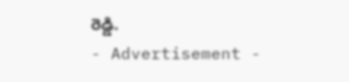రెడ్డి.
- Advertisement -